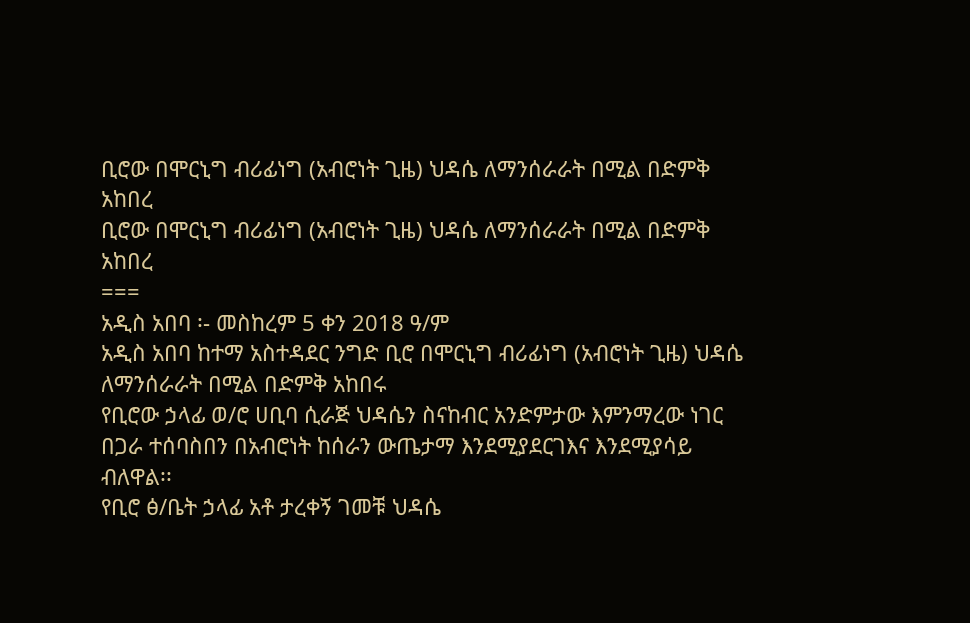ቢሮው በሞርኒግ ብሪፊነግ (አብሮነት ጊዜ) ህዳሴ ለማንሰራራት በሚል በድምቅ አከበረ
ቢሮው በሞርኒግ ብሪፊነግ (አብሮነት ጊዜ) ህዳሴ ለማንሰራራት በሚል በድምቅ አከበረ
===
አዲስ አበባ ፡- መስከረም 5 ቀን 2018 ዓ/ም
አዲስ አበባ ከተማ አስተዳደር ንግድ ቢሮ በሞርኒግ ብሪፊነግ (አብሮነት ጊዜ) ህዳሴ ለማንሰራራት በሚል በድምቅ አከበሩ
የቢሮው ኃላፊ ወ/ሮ ሀቢባ ሲራጅ ህዳሴን ስናከብር አንድምታው እምንማረው ነገር በጋራ ተሰባስበን በአብሮነት ከሰራን ውጤታማ እንደሚያደርገእና እንደሚያሳይ ብለዋል፡፡
የቢሮ ፅ/ቤት ኃላፊ አቶ ታረቀኝ ገመቹ ህዳሴ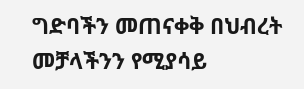ግድባችን መጠናቀቅ በህብረት መቻላችንን የሚያሳይ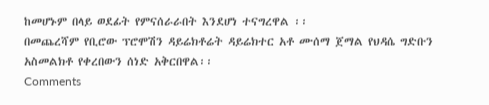ከመሆኑም በላይ ወደፊት የምናሰራራበት እንደሆነ ተናግረዋል ፡፡
በመጨረሻም የቢሮው ፕሮሞሽን ዳይሬክቶሬት ዳይሬክተር አቶ ሙሰማ ጀማል የህዳሴ ግድቡን አስመልክቶ የቀረበውን ሰነድ አቅርበዋል፡፡
Comments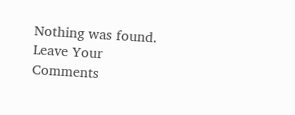Nothing was found.
Leave Your Comments